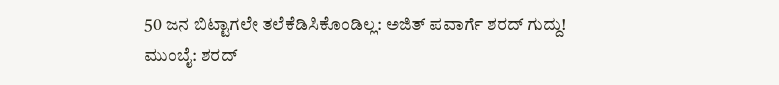50 ಜನ ಬಿಟ್ಟಾಗಲೇ ತಲೆಕೆಡಿಸಿಕೊಂಡಿಲ್ಲ: ಅಜಿತ್ ಪವಾರ್ಗೆ ಶರದ್ ಗುದ್ದು!
ಮುಂಬೈ: ಶರದ್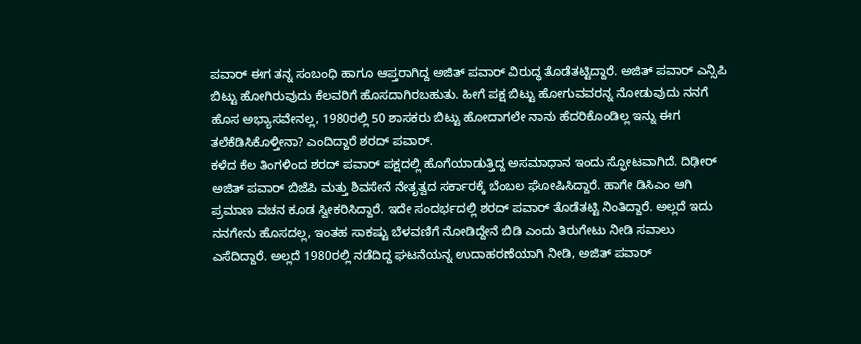ಪವಾರ್ ಈಗ ತನ್ನ ಸಂಬಂಧಿ ಹಾಗೂ ಆಪ್ತರಾಗಿದ್ದ ಅಜಿತ್ ಪವಾರ್ ವಿರುದ್ಧ ತೊಡೆತಟ್ಟಿದ್ದಾರೆ. ಅಜಿತ್ ಪವಾರ್ ಎನ್ಸಿಪಿ ಬಿಟ್ಟು ಹೋಗಿರುವುದು ಕೆಲವರಿಗೆ ಹೊಸದಾಗಿರಬಹುತು. ಹೀಗೆ ಪಕ್ಷ ಬಿಟ್ಟು ಹೋಗುವವರನ್ನ ನೋಡುವುದು ನನಗೆ ಹೊಸ ಅಭ್ಯಾಸವೇನಲ್ಲ, 1980ರಲ್ಲಿ 50 ಶಾಸಕರು ಬಿಟ್ಟು ಹೋದಾಗಲೇ ನಾನು ಹೆದರಿಕೊಂಡಿಲ್ಲ ಇನ್ನು ಈಗ ತಲೆಕೆಡಿಸಿಕೊಳ್ತೀನಾ? ಎಂದಿದ್ದಾರೆ ಶರದ್ ಪವಾರ್.
ಕಳೆದ ಕೆಲ ತಿಂಗಳಿಂದ ಶರದ್ ಪವಾರ್ ಪಕ್ಷದಲ್ಲಿ ಹೊಗೆಯಾಡುತ್ತಿದ್ದ ಅಸಮಾಧಾನ ಇಂದು ಸ್ಫೋಟವಾಗಿದೆ. ದಿಢೀರ್ ಅಜಿತ್ ಪವಾರ್ ಬಿಜೆಪಿ ಮತ್ತು ಶಿವಸೇನೆ ನೇತೃತ್ವದ ಸರ್ಕಾರಕ್ಕೆ ಬೆಂಬಲ ಘೋಷಿಸಿದ್ದಾರೆ. ಹಾಗೇ ಡಿಸಿಎಂ ಆಗಿ ಪ್ರಮಾಣ ವಚನ ಕೂಡ ಸ್ವೀಕರಿಸಿದ್ದಾರೆ. ಇದೇ ಸಂದರ್ಭದಲ್ಲಿ ಶರದ್ ಪವಾರ್ ತೊಡೆತಟ್ಟಿ ನಿಂತಿದ್ದಾರೆ. ಅಲ್ಲದೆ ಇದು ನನಗೇನು ಹೊಸದಲ್ಲ, ಇಂತಹ ಸಾಕಷ್ಟು ಬೆಳವಣಿಗೆ ನೋಡಿದ್ದೇನೆ ಬಿಡಿ ಎಂದು ತಿರುಗೇಟು ನೀಡಿ ಸವಾಲು ಎಸೆದಿದ್ದಾರೆ. ಅಲ್ಲದೆ 1980ರಲ್ಲಿ ನಡೆದಿದ್ದ ಘಟನೆಯನ್ನ ಉದಾಹರಣೆಯಾಗಿ ನೀಡಿ, ಅಜಿತ್ ಪವಾರ್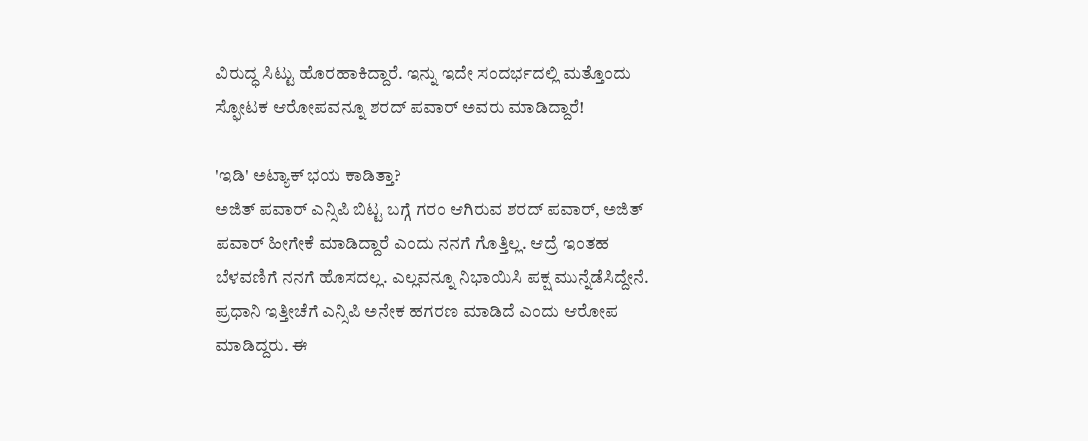ವಿರುದ್ಧ ಸಿಟ್ಟು ಹೊರಹಾಕಿದ್ದಾರೆ. ಇನ್ನು ಇದೇ ಸಂದರ್ಭದಲ್ಲಿ ಮತ್ತೊಂದು ಸ್ಫೋಟಕ ಆರೋಪವನ್ನೂ ಶರದ್ ಪವಾರ್ ಅವರು ಮಾಡಿದ್ದಾರೆ!

'ಇಡಿ' ಅಟ್ಯಾಕ್ ಭಯ ಕಾಡಿತ್ತಾ?
ಅಜಿತ್ ಪವಾರ್ ಎನ್ಸಿಪಿ ಬಿಟ್ಟ ಬಗ್ಗೆ ಗರಂ ಆಗಿರುವ ಶರದ್ ಪವಾರ್, ಅಜಿತ್ ಪವಾರ್ ಹೀಗೇಕೆ ಮಾಡಿದ್ದಾರೆ ಎಂದು ನನಗೆ ಗೊತ್ತಿಲ್ಲ. ಆದ್ರೆ ಇಂತಹ ಬೆಳವಣಿಗೆ ನನಗೆ ಹೊಸದಲ್ಲ. ಎಲ್ಲವನ್ನೂ ನಿಭಾಯಿಸಿ ಪಕ್ಷ ಮುನ್ನೆಡೆಸಿದ್ದೇನೆ. ಪ್ರಧಾನಿ ಇತ್ತೀಚೆಗೆ ಎನ್ಸಿಪಿ ಅನೇಕ ಹಗರಣ ಮಾಡಿದೆ ಎಂದು ಆರೋಪ ಮಾಡಿದ್ದರು. ಈ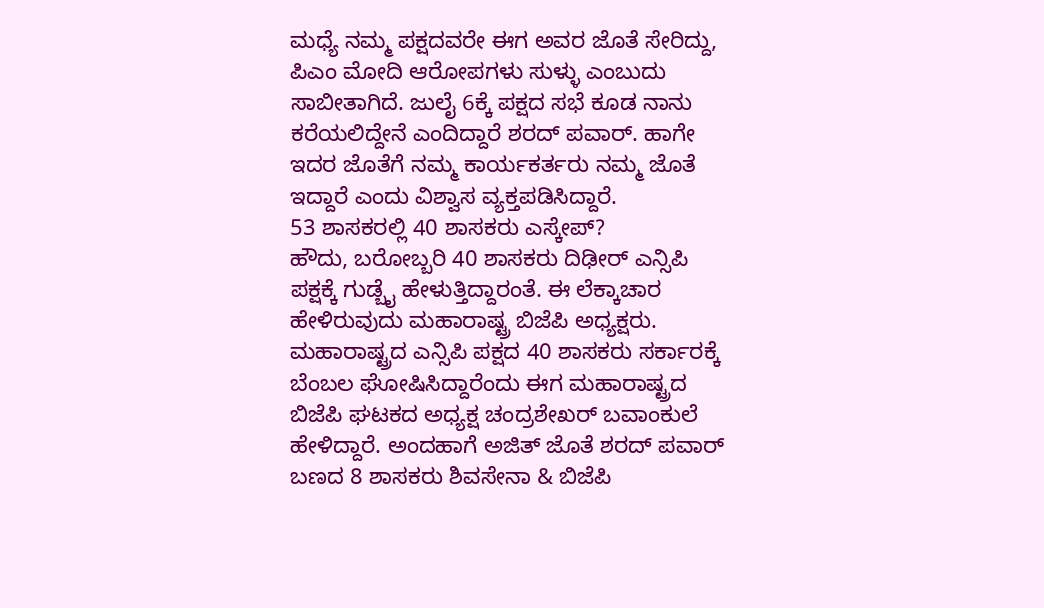ಮಧ್ಯೆ ನಮ್ಮ ಪಕ್ಷದವರೇ ಈಗ ಅವರ ಜೊತೆ ಸೇರಿದ್ದು, ಪಿಎಂ ಮೋದಿ ಆರೋಪಗಳು ಸುಳ್ಳು ಎಂಬುದು ಸಾಬೀತಾಗಿದೆ. ಜುಲೈ 6ಕ್ಕೆ ಪಕ್ಷದ ಸಭೆ ಕೂಡ ನಾನು ಕರೆಯಲಿದ್ದೇನೆ ಎಂದಿದ್ದಾರೆ ಶರದ್ ಪವಾರ್. ಹಾಗೇ ಇದರ ಜೊತೆಗೆ ನಮ್ಮ ಕಾರ್ಯಕರ್ತರು ನಮ್ಮ ಜೊತೆ ಇದ್ದಾರೆ ಎಂದು ವಿಶ್ವಾಸ ವ್ಯಕ್ತಪಡಿಸಿದ್ದಾರೆ.
53 ಶಾಸಕರಲ್ಲಿ 40 ಶಾಸಕರು ಎಸ್ಕೇಪ್?
ಹೌದು, ಬರೋಬ್ಬರಿ 40 ಶಾಸಕರು ದಿಢೀರ್ ಎನ್ಸಿಪಿ ಪಕ್ಷಕ್ಕೆ ಗುಡ್ಬೈ ಹೇಳುತ್ತಿದ್ದಾರಂತೆ. ಈ ಲೆಕ್ಕಾಚಾರ ಹೇಳಿರುವುದು ಮಹಾರಾಷ್ಟ್ರ ಬಿಜೆಪಿ ಅಧ್ಯಕ್ಷರು. ಮಹಾರಾಷ್ಟ್ರದ ಎನ್ಸಿಪಿ ಪಕ್ಷದ 40 ಶಾಸಕರು ಸರ್ಕಾರಕ್ಕೆ ಬೆಂಬಲ ಘೋಷಿಸಿದ್ದಾರೆಂದು ಈಗ ಮಹಾರಾಷ್ಟ್ರದ ಬಿಜೆಪಿ ಘಟಕದ ಅಧ್ಯಕ್ಷ ಚಂದ್ರಶೇಖರ್ ಬವಾಂಕುಲೆ ಹೇಳಿದ್ದಾರೆ. ಅಂದಹಾಗೆ ಅಜಿತ್ ಜೊತೆ ಶರದ್ ಪವಾರ್ ಬಣದ 8 ಶಾಸಕರು ಶಿವಸೇನಾ & ಬಿಜೆಪಿ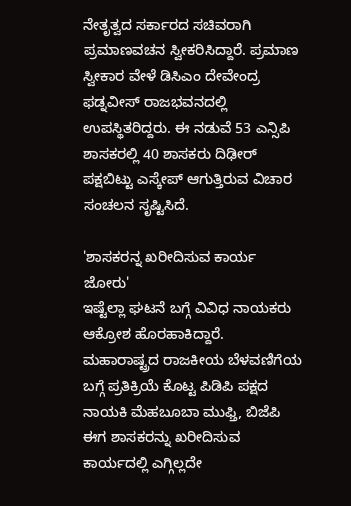ನೇತೃತ್ವದ ಸರ್ಕಾರದ ಸಚಿವರಾಗಿ ಪ್ರಮಾಣವಚನ ಸ್ವೀಕರಿಸಿದ್ದಾರೆ. ಪ್ರಮಾಣ ಸ್ವೀಕಾರ ವೇಳೆ ಡಿಸಿಎಂ ದೇವೇಂದ್ರ ಫಡ್ನವೀಸ್ ರಾಜಭವನದಲ್ಲಿ ಉಪಸ್ಥಿತರಿದ್ದರು. ಈ ನಡುವೆ 53 ಎನ್ಸಿಪಿ ಶಾಸಕರಲ್ಲಿ 40 ಶಾಸಕರು ದಿಢೀರ್ ಪಕ್ಷಬಿಟ್ಟು ಎಸ್ಕೇಪ್ ಆಗುತ್ತಿರುವ ವಿಚಾರ ಸಂಚಲನ ಸೃಷ್ಟಿಸಿದೆ.

'ಶಾಸಕರನ್ನ ಖರೀದಿಸುವ ಕಾರ್ಯ ಜೋರು'
ಇಷ್ಟೆಲ್ಲಾ ಘಟನೆ ಬಗ್ಗೆ ವಿವಿಧ ನಾಯಕರು ಆಕ್ರೋಶ ಹೊರಹಾಕಿದ್ದಾರೆ. ಮಹಾರಾಷ್ಟ್ರದ ರಾಜಕೀಯ ಬೆಳವಣಿಗೆಯ ಬಗ್ಗೆ ಪ್ರತಿಕ್ರಿಯೆ ಕೊಟ್ಟ ಪಿಡಿಪಿ ಪಕ್ಷದ ನಾಯಕಿ ಮೆಹಬೂಬಾ ಮುಫ್ತಿ, ಬಿಜೆಪಿ ಈಗ ಶಾಸಕರನ್ನು ಖರೀದಿಸುವ ಕಾರ್ಯದಲ್ಲಿ ಎಗ್ಗಿಲ್ಲದೇ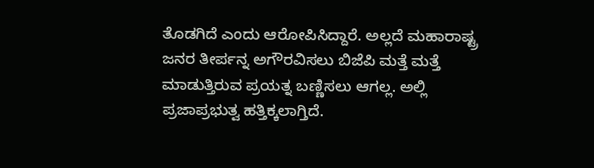ತೊಡಗಿದೆ ಎಂದು ಆರೋಪಿಸಿದ್ದಾರೆ. ಅಲ್ಲದೆ ಮಹಾರಾಷ್ಟ್ರ ಜನರ ತೀರ್ಪನ್ನ ಅಗೌರವಿಸಲು ಬಿಜೆಪಿ ಮತ್ತೆ ಮತ್ತೆ ಮಾಡುತ್ತಿರುವ ಪ್ರಯತ್ನ ಬಣ್ಣಿಸಲು ಆಗಲ್ಲ. ಅಲ್ಲಿ ಪ್ರಜಾಪ್ರಭುತ್ವ ಹತ್ತಿಕ್ಕಲಾಗ್ತಿದೆ.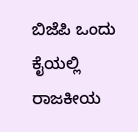ಬಿಜೆಪಿ ಒಂದು ಕೈಯಲ್ಲಿ ರಾಜಕೀಯ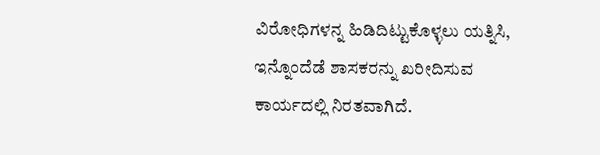ವಿರೋಧಿಗಳನ್ನ ಹಿಡಿದಿಟ್ಟುಕೊಳ್ಳಲು ಯತ್ನಿಸಿ, ಇನ್ನೊಂದೆಡೆ ಶಾಸಕರನ್ನು ಖರೀದಿಸುವ ಕಾರ್ಯದಲ್ಲಿ ನಿರತವಾಗಿದೆ.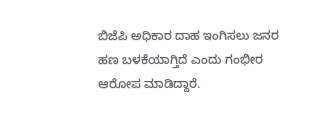ಬಿಜೆಪಿ ಅಧಿಕಾರ ದಾಹ ಇಂಗಿಸಲು ಜನರ ಹಣ ಬಳಕೆಯಾಗ್ತಿದೆ ಎಂದು ಗಂಭೀರ ಆರೋಪ ಮಾಡಿದ್ದಾರೆ.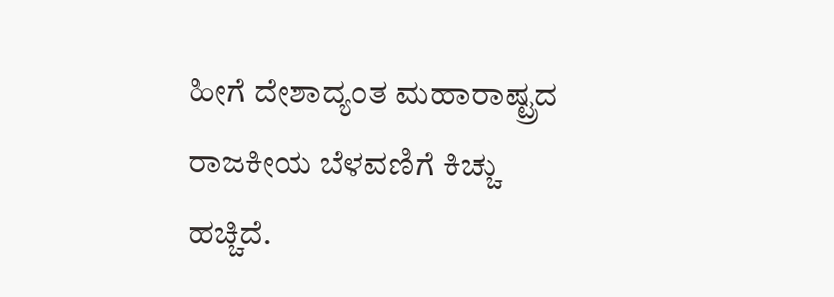ಹೀಗೆ ದೇಶಾದ್ಯಂತ ಮಹಾರಾಷ್ಟ್ರದ ರಾಜಕೀಯ ಬೆಳವಣಿಗೆ ಕಿಚ್ಚು ಹಚ್ಚಿದೆ.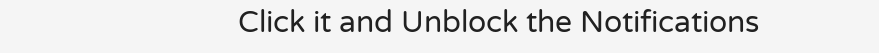Click it and Unblock the Notifications